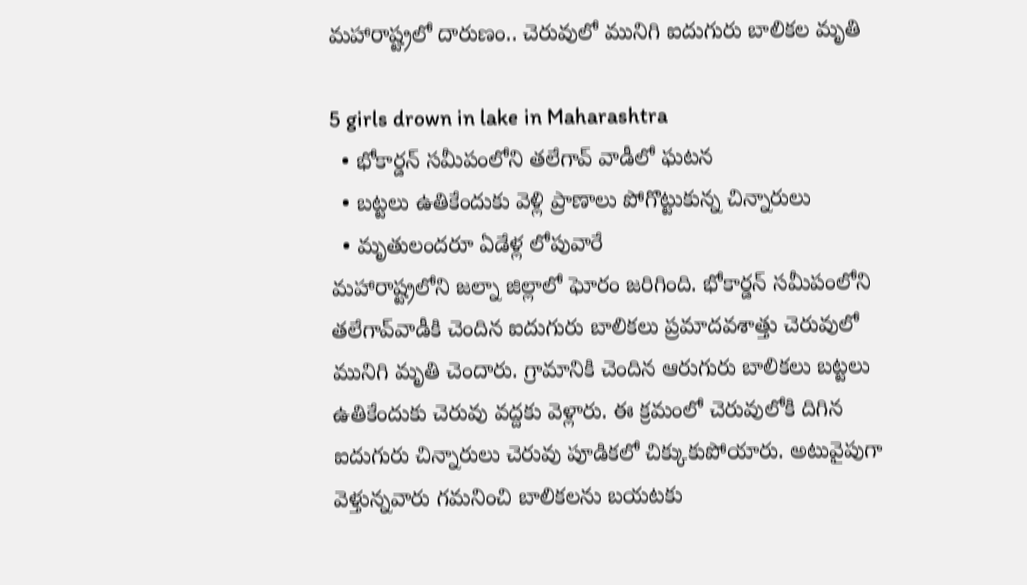మహారాష్ట్రలో దారుణం.. చెరువులో మునిగి ఐదుగురు బాలికల మృతి

5 girls drown in lake in Maharashtra
  • భోకార్డన్ సమీపంలోని తలేగావ్ వాడీలో ఘటన
  • బట్టలు ఉతికేందుకు వెళ్లి ప్రాణాలు పోగొట్టుకున్న చిన్నారులు
  • మృతులందరూ ఏడేళ్ల లోపువారే
మహారాష్ట్రలోని జల్నా జిల్లాలో ఘోరం జరిగింది. భోకార్డన్ సమీపంలోని తలేగావ్‌వాడీకి చెందిన ఐదుగురు బాలికలు ప్రమాదవశాత్తు చెరువులో మునిగి మృతి చెందారు. గ్రామానికి చెందిన ఆరుగురు బాలికలు బట్టలు ఉతికేందుకు చెరువు వద్దకు వెళ్లారు. ఈ క్రమంలో చెరువులోకి దిగిన ఐదుగురు చిన్నారులు చెరువు పూడికలో చిక్కుకుపోయారు. అటువైపుగా వెళ్తున్నవారు గమనించి బాలికలను బయటకు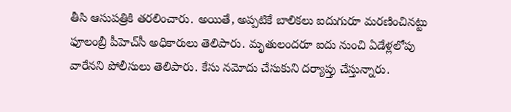తీసి ఆసుపత్రికి తరలించారు. అయితే, అప్పటికే బాలికలు ఐదుగురూ మరణించినట్టు ఫూలంబ్రీ పీహెచ్‌సీ అధికారులు తెలిపారు. మృతులందరూ ఐదు నుంచి ఏడేళ్లలోపు వారేనని పోలీసులు తెలిపారు. కేసు నమోదు చేసుకుని దర్యాప్తు చేస్తున్నారు.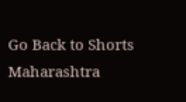Go Back to Shorts
Maharashtra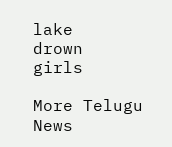lake
drown
girls

More Telugu News